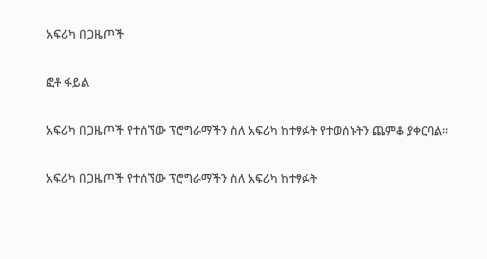አፍሪካ በጋዜጦች

ፎቶ ፋይል

አፍሪካ በጋዜጦች የተሰኘው ፕሮግራማችን ስለ አፍሪካ ከተፃፉት የተወሰኑትን ጨምቆ ያቀርባል።

አፍሪካ በጋዜጦች የተሰኘው ፕሮግራማችን ስለ አፍሪካ ከተፃፉት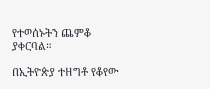የተወሰኑትን ጨምቆ ያቀርባል።

በኢትዮጵያ ተዘግቶ የቆየው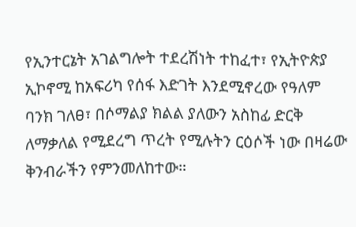የኢንተርኔት አገልግሎት ተደረሽነት ተከፈተ፣ የኢትዮጵያ ኢኮኖሚ ከአፍሪካ የሰፋ እድገት እንደሚኖረው የዓለም ባንክ ገለፀ፣ በሶማልያ ክልል ያለውን አስከፊ ድርቅ ለማቃለል የሚደረግ ጥረት የሚሉትን ርዕሶች ነው በዛሬው ቅንብራችን የምንመለከተው።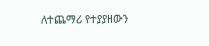ለተጨማሪ የተያያዘውን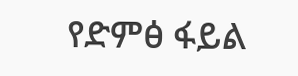የድምፅ ፋይል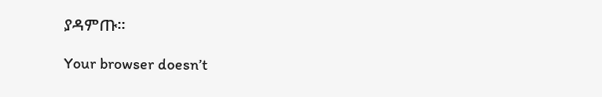ያዳምጡ፡፡

Your browser doesn’t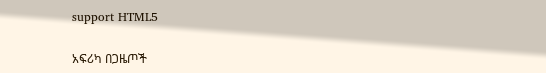support HTML5

አፍሪካ በጋዜጦች